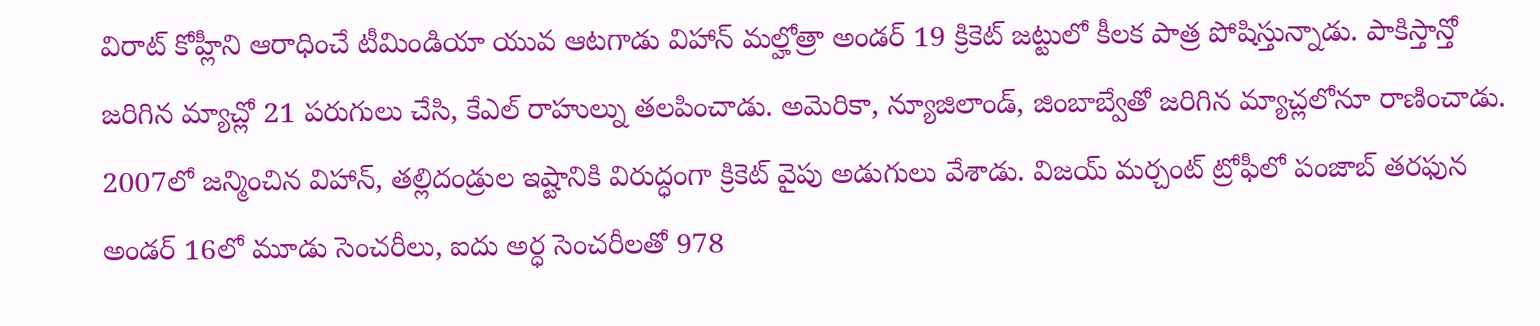విరాట్ కోహ్లీని ఆరాధించే టీమిండియా యువ ఆటగాడు విహాన్ మల్హోత్రా అండర్ 19 క్రికెట్ జట్టులో కీలక పాత్ర పోషిస్తున్నాడు. పాకిస్తాన్తో జరిగిన మ్యాచ్లో 21 పరుగులు చేసి, కేఎల్ రాహుల్ను తలపించాడు. అమెరికా, న్యూజిలాండ్, జింబాబ్వేతో జరిగిన మ్యాచ్లలోనూ రాణించాడు. 2007లో జన్మించిన విహాన్, తల్లిదండ్రుల ఇష్టానికి విరుద్ధంగా క్రికెట్ వైపు అడుగులు వేశాడు. విజయ్ మర్చంట్ ట్రోఫీలో పంజాబ్ తరఫున అండర్ 16లో మూడు సెంచరీలు, ఐదు అర్ధ సెంచరీలతో 978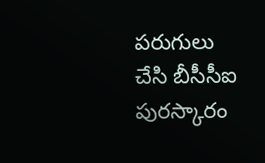పరుగులు చేసి బీసీసీఐ పురస్కారం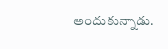అందుకున్నాడు.